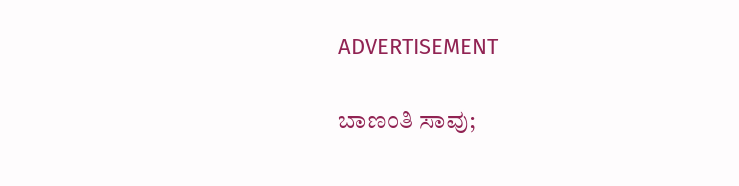ADVERTISEMENT

ಬಾಣಂತಿ ಸಾವು;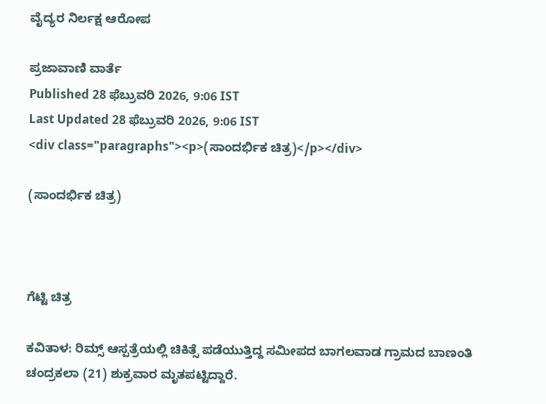ವೈದ್ಯರ ನಿರ್ಲಕ್ಷ ಆರೋಪ

ಪ್ರಜಾವಾಣಿ ವಾರ್ತೆ
Published 28 ಫೆಬ್ರುವರಿ 2026, 9:06 IST
Last Updated 28 ಫೆಬ್ರುವರಿ 2026, 9:06 IST
<div class="paragraphs"><p>(ಸಾಂದರ್ಭಿಕ ಚಿತ್ರ)</p></div>

(ಸಾಂದರ್ಭಿಕ ಚಿತ್ರ)



ಗೆಟ್ಟಿ ಚಿತ್ರ

ಕವಿತಾಳ: ರಿಮ್ಸ್‌ ಆಸ್ಪತ್ರೆಯಲ್ಲಿ ಚಿಕಿತ್ಸೆ ಪಡೆಯುತ್ತಿದ್ದ ಸಮೀಪದ ಬಾಗಲವಾಡ ಗ್ರಾಮದ ಬಾಣಂತಿ ಚಂದ್ರಕಲಾ (21) ಶುಕ್ರವಾರ ಮೃತಪಟ್ಟಿದ್ದಾರೆ.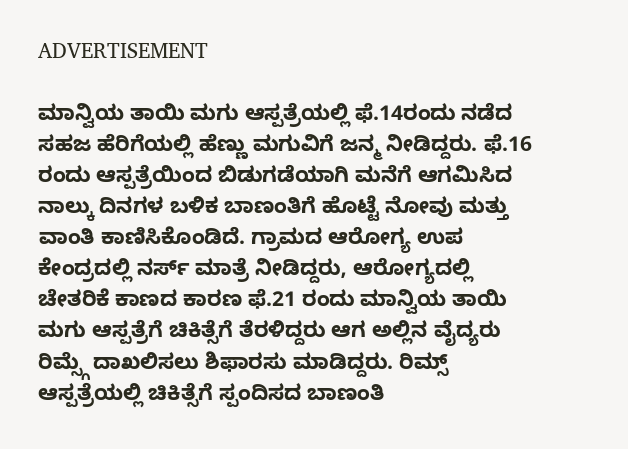ADVERTISEMENT

ಮಾನ್ವಿಯ ತಾಯಿ ಮಗು ಆಸ್ಪತ್ರೆಯಲ್ಲಿ ಫೆ.14ರಂದು ನಡೆದ ಸಹಜ ಹೆರಿಗೆಯಲ್ಲಿ ಹೆಣ್ಣು ಮಗುವಿಗೆ ಜನ್ಮ ನೀಡಿದ್ದರು. ಫೆ.16 ರಂದು ಆಸ್ಪತ್ರೆಯಿಂದ ಬಿಡುಗಡೆಯಾಗಿ ಮನೆಗೆ ಆಗಮಿಸಿದ ನಾಲ್ಕು ದಿನಗಳ ಬಳಿಕ ಬಾಣಂತಿಗೆ ಹೊಟ್ಟೆ ನೋವು ಮತ್ತು ವಾಂತಿ ಕಾಣಿಸಿಕೊಂಡಿದೆ. ಗ್ರಾಮದ ಆರೋಗ್ಯ ಉಪ ಕೇಂದ್ರದಲ್ಲಿ ನರ್ಸ್‌ ಮಾತ್ರೆ ನೀಡಿದ್ದರು, ಆರೋಗ್ಯದಲ್ಲಿ ಚೇತರಿಕೆ ಕಾಣದ ಕಾರಣ ಫೆ.21 ರಂದು ಮಾನ್ವಿಯ ತಾಯಿ ಮಗು ಆಸ್ಪತ್ರೆಗೆ ಚಿಕಿತ್ಸೆಗೆ ತೆರಳಿದ್ದರು ಆಗ ಅಲ್ಲಿನ ವೈದ್ಯರು ರಿಮ್ಸ್ಗೆ ದಾಖಲಿಸಲು ಶಿಫಾರಸು ಮಾಡಿದ್ದರು. ರಿಮ್ಸ್‌ ಆಸ್ಪತ್ರೆಯಲ್ಲಿ ಚಿಕಿತ್ಸೆಗೆ ಸ್ಪಂದಿಸದ ಬಾಣಂತಿ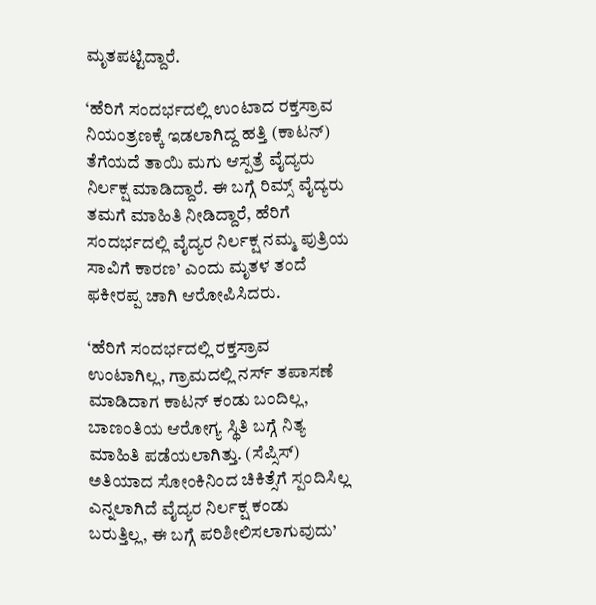ಮೃತಪಟ್ಟಿದ್ದಾರೆ.

‘ಹೆರಿಗೆ ಸಂದರ್ಭದಲ್ಲಿ ಉಂಟಾದ ರಕ್ತಸ್ರಾವ ನಿಯಂತ್ರಣಕ್ಕೆ ಇಡಲಾಗಿದ್ದ ಹತ್ತಿ (ಕಾಟನ್) ತೆಗೆಯದೆ ತಾಯಿ ಮಗು ಆಸ್ಪತ್ರೆ ವೈದ್ಯರು ನಿರ್ಲಕ್ಷ ಮಾಡಿದ್ದಾರೆ. ಈ ಬಗ್ಗೆ ರಿಮ್ಸ್‌ ವೈದ್ಯರು ತಮಗೆ ಮಾಹಿತಿ ನೀಡಿದ್ದಾರೆ, ಹೆರಿಗೆ ಸಂದರ್ಭದಲ್ಲಿ ವೈದ್ಯರ ನಿರ್ಲಕ್ಷ ನಮ್ಮ ಪುತ್ರಿಯ ಸಾವಿಗೆ ಕಾರಣ’ ಎಂದು ಮೃತಳ ತಂದೆ ಫಕೀರಪ್ಪ ಚಾಗಿ ಆರೋಪಿಸಿದರು.

‘ಹೆರಿಗೆ ಸಂದರ್ಭದಲ್ಲಿ ರಕ್ತಸ್ರಾವ ಉಂಟಾಗಿಲ್ಲ, ಗ್ರಾಮದಲ್ಲಿ ನರ್ಸ್‌ ತಪಾಸಣೆ ಮಾಡಿದಾಗ ಕಾಟನ್‌ ಕಂಡು ಬಂದಿಲ್ಲ, ಬಾಣಂತಿಯ ಆರೋಗ್ಯ ಸ್ಥಿತಿ ಬಗ್ಗೆ ನಿತ್ಯ ಮಾಹಿತಿ ಪಡೆಯಲಾಗಿತ್ತು. (ಸೆಪ್ಸಿಸ್‌) ಅತಿಯಾದ ಸೋಂಕಿನಿಂದ ಚಿಕಿತ್ಸೆಗೆ ಸ್ಪಂದಿಸಿಲ್ಲ ಎನ್ನಲಾಗಿದೆ ವೈದ್ಯರ ನಿರ್ಲಕ್ಷ ಕಂಡು ಬರುತ್ತಿಲ್ಲ, ಈ ಬಗ್ಗೆ ಪರಿಶೀಲಿಸಲಾಗುವುದು’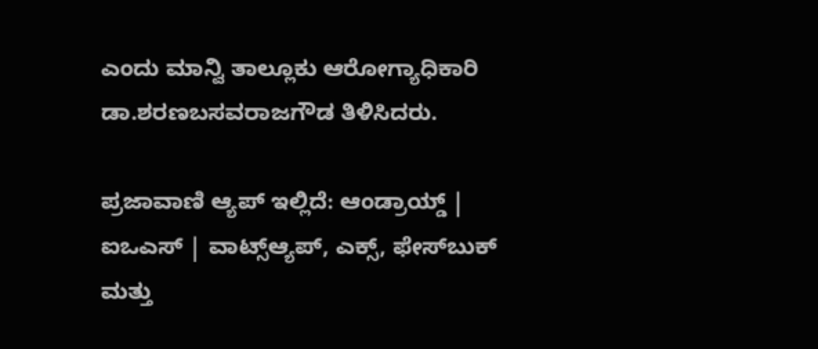ಎಂದು ಮಾನ್ವಿ ತಾಲ್ಲೂಕು ಆರೋಗ್ಯಾಧಿಕಾರಿ ಡಾ.ಶರಣಬಸವರಾಜಗೌಡ ತಿಳಿಸಿದರು.

ಪ್ರಜಾವಾಣಿ ಆ್ಯಪ್ ಇಲ್ಲಿದೆ: ಆಂಡ್ರಾಯ್ಡ್ | ಐಒಎಸ್ | ವಾಟ್ಸ್ಆ್ಯಪ್, ಎಕ್ಸ್, ಫೇಸ್‌ಬುಕ್ ಮತ್ತು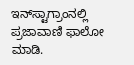ಇನ್‌ಸ್ಟಾಗ್ರಾಂನಲ್ಲಿ ಪ್ರಜಾವಾಣಿ ಫಾಲೋ ಮಾಡಿ.